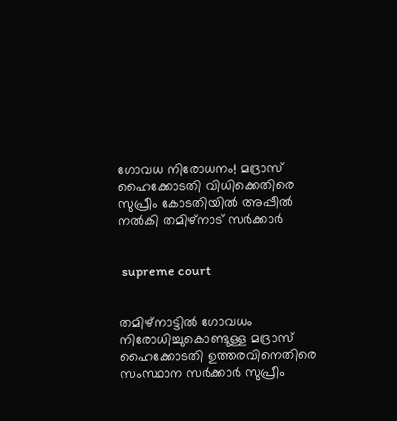ഗോവധ നിരോധനം! മദ്രാസ് ഹൈക്കോടതി വിധിക്കെതിരെ സുപ്രീം കോടതിയില്‍ അപ്പീല്‍ നല്‍കി തമിഴ്‌നാട് സര്‍ക്കാര്‍


 supreme court


തമിഴ്‌നാട്ടില്‍ ഗോവധം നിരോധിച്ചുകൊണ്ടുള്ള മദ്രാസ് ഹൈക്കോടതി ഉത്തരവിനെതിരെ സംസ്ഥാന സര്‍ക്കാര്‍ സുപ്രീം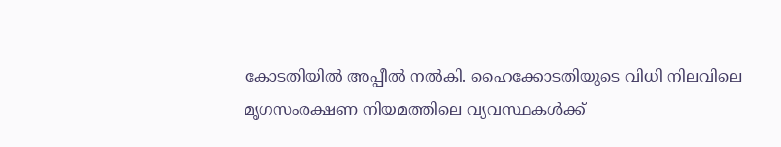കോടതിയില്‍ അപ്പീല്‍ നല്‍കി. ഹൈക്കോടതിയുടെ വിധി നിലവിലെ മൃഗസംരക്ഷണ നിയമത്തിലെ വ്യവസ്ഥകള്‍ക്ക്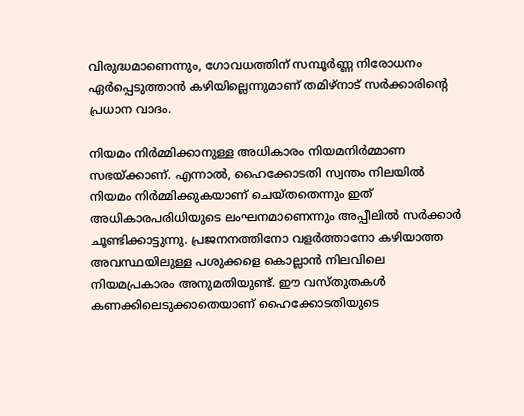വിരുദ്ധമാണെന്നും, ഗോവധത്തിന് സമ്പൂര്‍ണ്ണ നിരോധനം ഏര്‍പ്പെടുത്താന്‍ കഴിയില്ലെന്നുമാണ് തമിഴ്‌നാട് സര്‍ക്കാരിന്റെ പ്രധാന വാദം.

നിയമം നിര്‍മ്മിക്കാനുള്ള അധികാരം നിയമനിര്‍മ്മാണ സഭയ്ക്കാണ്. എന്നാല്‍, ഹൈക്കോടതി സ്വന്തം നിലയില്‍ നിയമം നിര്‍മ്മിക്കുകയാണ് ചെയ്തതെന്നും ഇത് അധികാരപരിധിയുടെ ലംഘനമാണെന്നും അപ്പീലില്‍ സര്‍ക്കാര്‍ ചൂണ്ടിക്കാട്ടുന്നു. പ്രജനനത്തിനോ വളര്‍ത്താനോ കഴിയാത്ത അവസ്ഥയിലുള്ള പശുക്കളെ കൊല്ലാന്‍ നിലവിലെ നിയമപ്രകാരം അനുമതിയുണ്ട്. ഈ വസ്തുതകള്‍ കണക്കിലെടുക്കാതെയാണ് ഹൈക്കോടതിയുടെ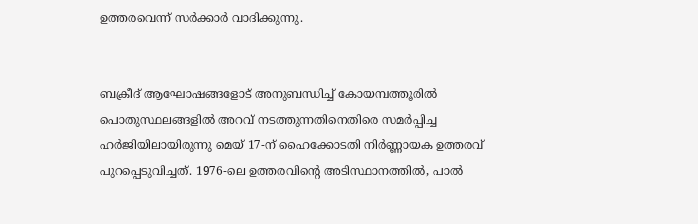ഉത്തരവെന്ന് സര്‍ക്കാര്‍ വാദിക്കുന്നു.


ബക്രീദ് ആഘോഷങ്ങളോട് അനുബന്ധിച്ച് കോയമ്പത്തൂരില്‍ പൊതുസ്ഥലങ്ങളില്‍ അറവ് നടത്തുന്നതിനെതിരെ സമര്‍പ്പിച്ച ഹര്‍ജിയിലായിരുന്നു മെയ് 17-ന് ഹൈക്കോടതി നിര്‍ണ്ണായക ഉത്തരവ് പുറപ്പെടുവിച്ചത്. 1976-ലെ ഉത്തരവിന്റെ അടിസ്ഥാനത്തില്‍, പാല്‍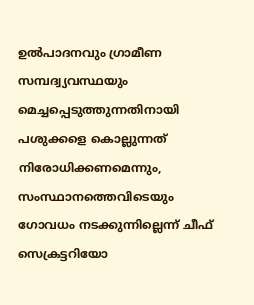ഉല്‍പാദനവും ഗ്രാമീണ സമ്പദ്വ്യവസ്ഥയും മെച്ചപ്പെടുത്തുന്നതിനായി പശുക്കളെ കൊല്ലുന്നത് നിരോധിക്കണമെന്നും, സംസ്ഥാനത്തെവിടെയും ഗോവധം നടക്കുന്നില്ലെന്ന് ചീഫ് സെക്രട്ടറിയോ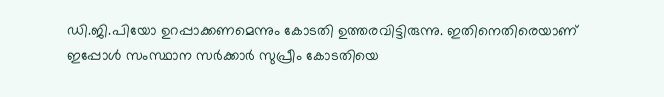ഡി.ജി.പിയോ ഉറപ്പാക്കണമെന്നും കോടതി ഉത്തരവിട്ടിരുന്നു. ഇതിനെതിരെയാണ് ഇപ്പോള്‍ സംസ്ഥാന സര്‍ക്കാര്‍ സുപ്രീം കോടതിയെ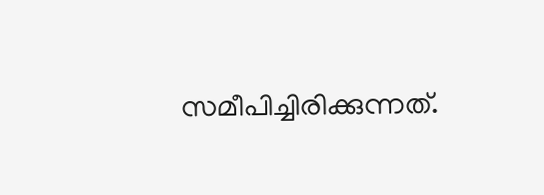സമീപിച്ചിരിക്കുന്നത്.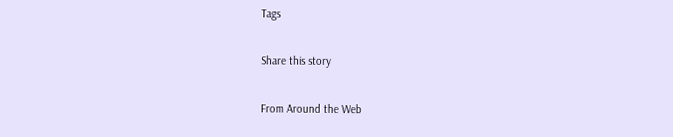Tags

Share this story

From Around the Web